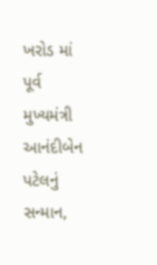ખરોડ માં પૂર્વ મુખ્યમંત્રી આનંદીબેન પટેલનું સન્માન,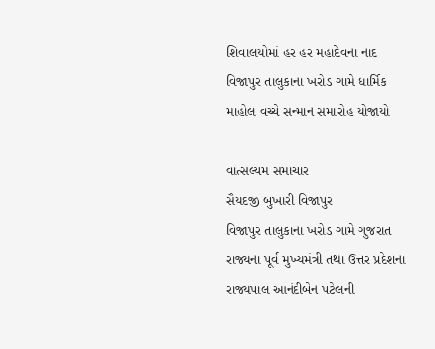શિવાલયોમાં હર હર મહાદેવના નાદ
વિજાપુર તાલુકાના ખરોડ ગામે ધાર્મિક માહોલ વચ્ચે સન્માન સમારોહ યોજાયો

વાત્સલ્યમ સમાચાર
સૈયદજી બુખારી વિજાપુર
વિજાપુર તાલુકાના ખરોડ ગામે ગુજરાત રાજ્યના પૂર્વ મુખ્યમંત્રી તથા ઉત્તર પ્રદેશના રાજ્યપાલ આનંદીબેન પટેલની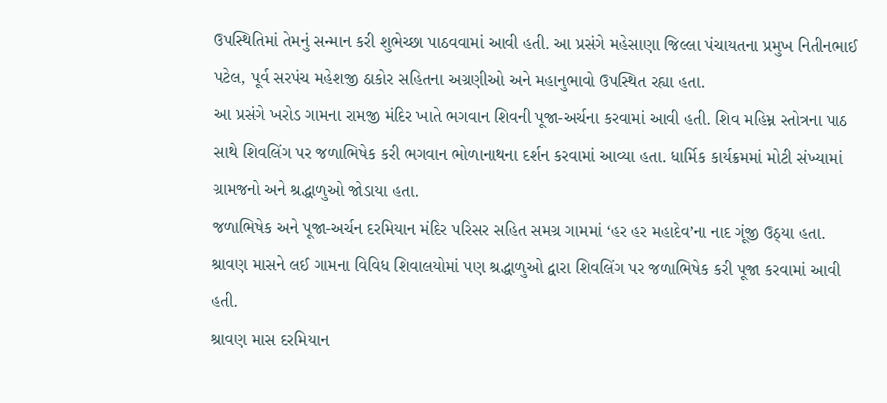ઉપસ્થિતિમાં તેમનું સન્માન કરી શુભેચ્છા પાઠવવામાં આવી હતી. આ પ્રસંગે મહેસાણા જિલ્લા પંચાયતના પ્રમુખ નિતીનભાઈ પટેલ, પૂર્વ સરપંચ મહેશજી ઠાકોર સહિતના અગ્રણીઓ અને મહાનુભાવો ઉપસ્થિત રહ્યા હતા.
આ પ્રસંગે ખરોડ ગામના રામજી મંદિર ખાતે ભગવાન શિવની પૂજા-અર્ચના કરવામાં આવી હતી. શિવ મહિમ્ન સ્તોત્રના પાઠ સાથે શિવલિંગ પર જળાભિષેક કરી ભગવાન ભોળાનાથના દર્શન કરવામાં આવ્યા હતા. ધાર્મિક કાર્યક્રમમાં મોટી સંખ્યામાં ગ્રામજનો અને શ્રદ્ધાળુઓ જોડાયા હતા.
જળાભિષેક અને પૂજા-અર્ચન દરમિયાન મંદિર પરિસર સહિત સમગ્ર ગામમાં ‘હર હર મહાદેવ’ના નાદ ગૂંજી ઉઠ્યા હતા. શ્રાવણ માસને લઈ ગામના વિવિધ શિવાલયોમાં પણ શ્રદ્ધાળુઓ દ્વારા શિવલિંગ પર જળાભિષેક કરી પૂજા કરવામાં આવી હતી.
શ્રાવણ માસ દરમિયાન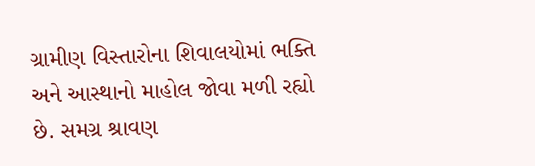ગ્રામીણ વિસ્તારોના શિવાલયોમાં ભક્તિ અને આસ્થાનો માહોલ જોવા મળી રહ્યો છે. સમગ્ર શ્રાવણ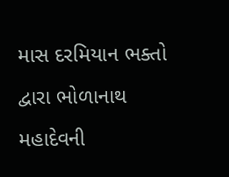માસ દરમિયાન ભક્તો દ્વારા ભોળાનાથ મહાદેવની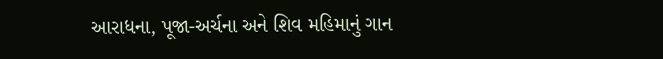આરાધના, પૂજા-અર્ચના અને શિવ મહિમાનું ગાન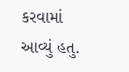કરવામાં આવ્યું હતુ.